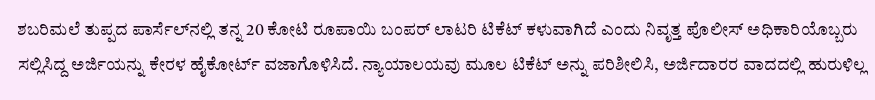ಶಬರಿಮಲೆ ತುಪ್ಪದ ಪಾರ್ಸೆಲ್‌ನಲ್ಲಿ ತನ್ನ 20 ಕೋಟಿ ರೂಪಾಯಿ ಬಂಪರ್ ಲಾಟರಿ ಟಿಕೆಟ್ ಕಳುವಾಗಿದೆ ಎಂದು ನಿವೃತ್ತ ಪೊಲೀಸ್ ಅಧಿಕಾರಿಯೊಬ್ಬರು ಸಲ್ಲಿಸಿದ್ದ ಅರ್ಜಿಯನ್ನು ಕೇರಳ ಹೈಕೋರ್ಟ್ ವಜಾಗೊಳಿಸಿದೆ. ನ್ಯಾಯಾಲಯವು ಮೂಲ ಟಿಕೆಟ್ ಅನ್ನು ಪರಿಶೀಲಿಸಿ, ಅರ್ಜಿದಾರರ ವಾದದಲ್ಲಿ ಹುರುಳಿಲ್ಲ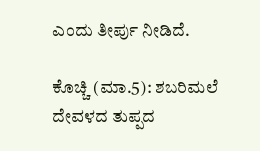ಎಂದು ತೀರ್ಪು ನೀಡಿದೆ.

ಕೊಚ್ಚಿ (ಮಾ.5): ಶಬರಿಮಲೆ ದೇವಳದ ತುಪ್ಪದ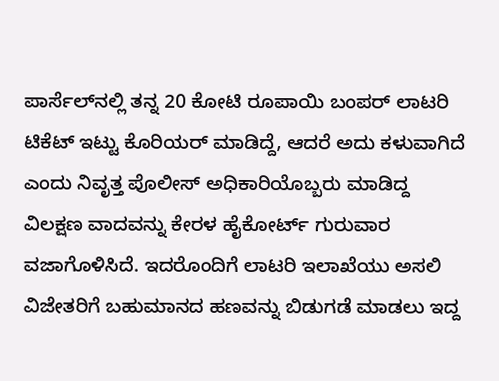ಪಾರ್ಸೆಲ್‌ನಲ್ಲಿ ತನ್ನ 20 ಕೋಟಿ ರೂಪಾಯಿ ಬಂಪರ್ ಲಾಟರಿ ಟಿಕೆಟ್ ಇಟ್ಟು ಕೊರಿಯರ್ ಮಾಡಿದ್ದೆ, ಆದರೆ ಅದು ಕಳುವಾಗಿದೆ ಎಂದು ನಿವೃತ್ತ ಪೊಲೀಸ್ ಅಧಿಕಾರಿಯೊಬ್ಬರು ಮಾಡಿದ್ದ ವಿಲಕ್ಷಣ ವಾದವನ್ನು ಕೇರಳ ಹೈಕೋರ್ಟ್ ಗುರುವಾರ ವಜಾಗೊಳಿಸಿದೆ. ಇದರೊಂದಿಗೆ ಲಾಟರಿ ಇಲಾಖೆಯು ಅಸಲಿ ವಿಜೇತರಿಗೆ ಬಹುಮಾನದ ಹಣವನ್ನು ಬಿಡುಗಡೆ ಮಾಡಲು ಇದ್ದ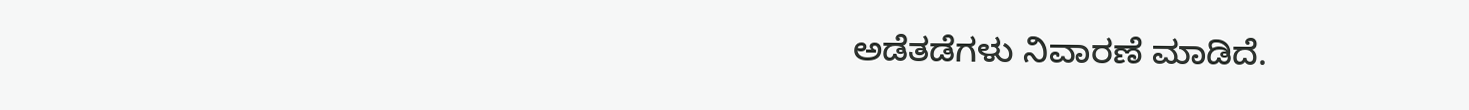ಅಡೆತಡೆಗಳು ನಿವಾರಣೆ ಮಾಡಿದೆ.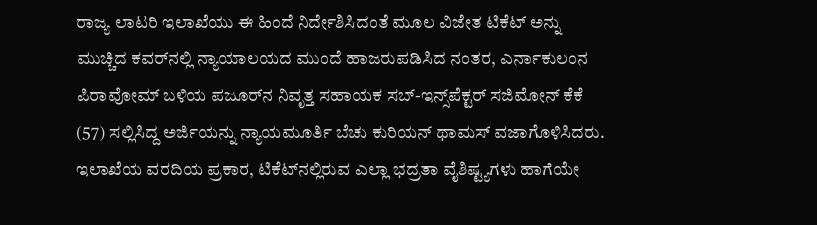ರಾಜ್ಯ ಲಾಟರಿ ಇಲಾಖೆಯು ಈ ಹಿಂದೆ ನಿರ್ದೇಶಿಸಿದಂತೆ ಮೂಲ ವಿಜೇತ ಟಿಕೆಟ್ ಅನ್ನು ಮುಚ್ಚಿದ ಕವರ್‌ನಲ್ಲಿ ನ್ಯಾಯಾಲಯದ ಮುಂದೆ ಹಾಜರುಪಡಿಸಿದ ನಂತರ, ಎರ್ನಾಕುಲಂನ ಪಿರಾವೋಮ್ ಬಳಿಯ ಪಜೂರ್‌ನ ನಿವೃತ್ತ ಸಹಾಯಕ ಸಬ್-ಇನ್ಸ್‌ಪೆಕ್ಟರ್ ಸಜಿಮೋನ್ ಕೆಕೆ (57) ಸಲ್ಲಿಸಿದ್ದ ಅರ್ಜಿಯನ್ನು ನ್ಯಾಯಮೂರ್ತಿ ಬೆಚು ಕುರಿಯನ್ ಥಾಮಸ್ ವಜಾಗೊಳಿಸಿದರು. ಇಲಾಖೆಯ ವರದಿಯ ಪ್ರಕಾರ, ಟಿಕೆಟ್‌ನಲ್ಲಿರುವ ಎಲ್ಲಾ ಭದ್ರತಾ ವೈಶಿಷ್ಟ್ಯಗಳು ಹಾಗೆಯೇ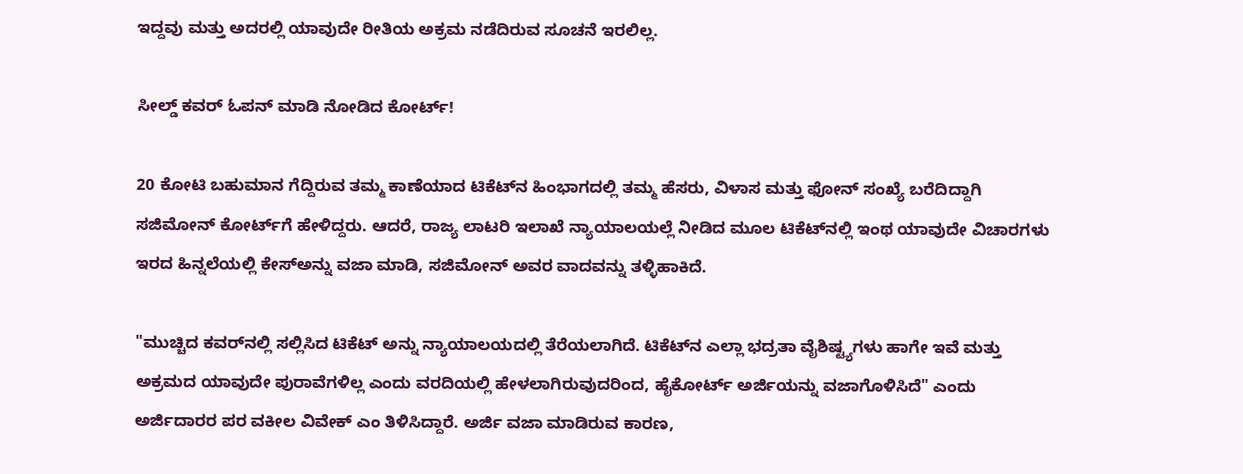ಇದ್ದವು ಮತ್ತು ಅದರಲ್ಲಿ ಯಾವುದೇ ರೀತಿಯ ಅಕ್ರಮ ನಡೆದಿರುವ ಸೂಚನೆ ಇರಲಿಲ್ಲ.

ಸೀಲ್ಡ್‌ ಕವರ್‌ ಓಪನ್‌ ಮಾಡಿ ನೋಡಿದ ಕೋರ್ಟ್‌!

20 ಕೋಟಿ ಬಹುಮಾನ ಗೆದ್ದಿರುವ ತಮ್ಮ ಕಾಣೆಯಾದ ಟಿಕೆಟ್‌ನ ಹಿಂಭಾಗದಲ್ಲಿ ತಮ್ಮ ಹೆಸರು, ವಿಳಾಸ ಮತ್ತು ಫೋನ್‌ ಸಂಖ್ಯೆ ಬರೆದಿದ್ದಾಗಿ ಸಜಿಮೋನ್‌ ಕೋರ್ಟ್‌ಗೆ ಹೇಳಿದ್ದರು. ಆದರೆ, ರಾಜ್ಯ ಲಾಟರಿ ಇಲಾಖೆ ನ್ಯಾಯಾಲಯಲ್ಲೆ ನೀಡಿದ ಮೂಲ ಟಿಕೆಟ್‌ನಲ್ಲಿ ಇಂಥ ಯಾವುದೇ ವಿಚಾರಗಳು ಇರದ ಹಿನ್ನಲೆಯಲ್ಲಿ ಕೇಸ್‌ಅನ್ನು ವಜಾ ಮಾಡಿ, ಸಜಿಮೋನ್‌ ಅವರ ವಾದವನ್ನು ತಳ್ಳಿಹಾಕಿದೆ.

"ಮುಚ್ಚಿದ ಕವರ್‌ನಲ್ಲಿ ಸಲ್ಲಿಸಿದ ಟಿಕೆಟ್ ಅನ್ನು ನ್ಯಾಯಾಲಯದಲ್ಲಿ ತೆರೆಯಲಾಗಿದೆ. ಟಿಕೆಟ್‌ನ ಎಲ್ಲಾ ಭದ್ರತಾ ವೈಶಿಷ್ಟ್ಯಗಳು ಹಾಗೇ ಇವೆ ಮತ್ತು ಅಕ್ರಮದ ಯಾವುದೇ ಪುರಾವೆಗಳಿಲ್ಲ ಎಂದು ವರದಿಯಲ್ಲಿ ಹೇಳಲಾಗಿರುವುದರಿಂದ, ಹೈಕೋರ್ಟ್ ಅರ್ಜಿಯನ್ನು ವಜಾಗೊಳಿಸಿದೆ" ಎಂದು ಅರ್ಜಿದಾರರ ಪರ ವಕೀಲ ವಿವೇಕ್ ಎಂ ತಿಳಿಸಿದ್ದಾರೆ. ಅರ್ಜಿ ವಜಾ ಮಾಡಿರುವ ಕಾರಣ,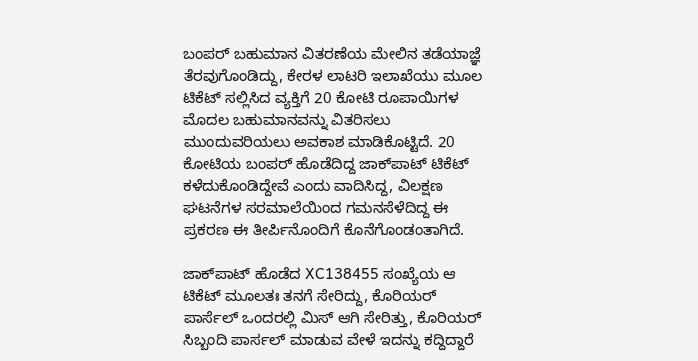ಬಂಪರ್ ಬಹುಮಾನ ವಿತರಣೆಯ ಮೇಲಿನ ತಡೆಯಾಜ್ಞೆ ತೆರವುಗೊಂಡಿದ್ದು, ಕೇರಳ ಲಾಟರಿ ಇಲಾಖೆಯು ಮೂಲ ಟಿಕೆಟ್ ಸಲ್ಲಿಸಿದ ವ್ಯಕ್ತಿಗೆ 20 ಕೋಟಿ ರೂಪಾಯಿಗಳ ಮೊದಲ ಬಹುಮಾನವನ್ನು ವಿತರಿಸಲು ಮುಂದುವರಿಯಲು ಅವಕಾಶ ಮಾಡಿಕೊಟ್ಟಿದೆ. 20 ಕೋಟಿಯ ಬಂಪರ್‌ ಹೊಡೆದಿದ್ದ ಜಾಕ್‌ಪಾಟ್‌ ಟಿಕೆಟ್‌ ಕಳೆದುಕೊಂಡಿದ್ದೇವೆ ಎಂದು ವಾದಿಸಿದ್ದ, ವಿಲಕ್ಷಣ ಘಟನೆಗಳ ಸರಮಾಲೆಯಿಂದ ಗಮನಸೆಳೆದಿದ್ದ ಈ ಪ್ರಕರಣ ಈ ತೀರ್ಪಿನೊಂದಿಗೆ ಕೊನೆಗೊಂಡಂತಾಗಿದೆ.

ಜಾಕ್‌ಪಾಟ್‌ ಹೊಡೆದ XC138455 ಸಂಖ್ಯೆಯ ಆ ಟಿಕೆಟ್ ಮೂಲತಃ ತನಗೆ ಸೇರಿದ್ದು, ಕೊರಿಯರ್‌ ಪಾರ್ಸೆಲ್‌ ಒಂದರಲ್ಲಿ ಮಿಸ್‌ ಆಗಿ ಸೇರಿತ್ತು, ಕೊರಿಯರ್‌ ಸಿಬ್ಬಂದಿ ಪಾರ್ಸಲ್‌ ಮಾಡುವ ವೇಳೆ ಇದನ್ನು ಕದ್ದಿದ್ದಾರೆ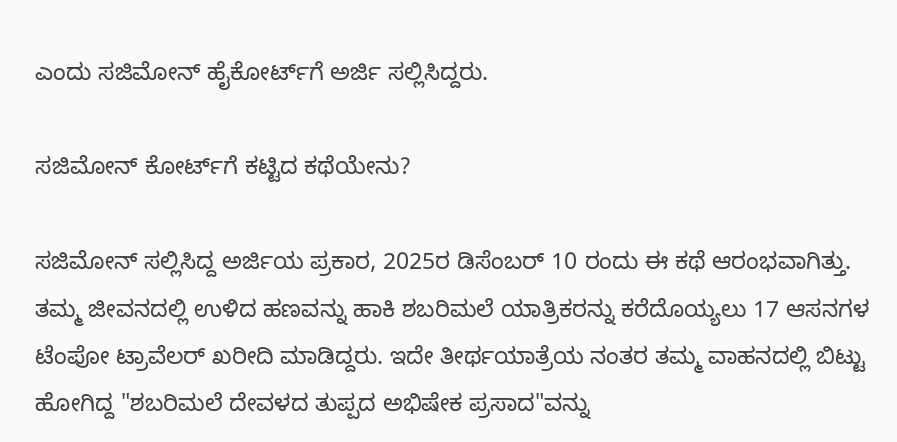ಎಂದು ಸಜಿಮೋನ್ ಹೈಕೋರ್ಟ್‌ಗೆ ಅರ್ಜಿ ಸಲ್ಲಿಸಿದ್ದರು.

ಸಜಿಮೋನ್‌ ಕೋರ್ಟ್‌ಗೆ ಕಟ್ಟಿದ ಕಥೆಯೇನು?

ಸಜಿಮೋನ್‌ ಸಲ್ಲಿಸಿದ್ದ ಅರ್ಜಿಯ ಪ್ರಕಾರ, 2025ರ ಡಿಸೆಂಬರ್‌ 10 ರಂದು ಈ ಕಥೆ ಆರಂಭವಾಗಿತ್ತು. ತಮ್ಮ ಜೀವನದಲ್ಲಿ ಉಳಿದ ಹಣವನ್ನು ಹಾಕಿ ಶಬರಿಮಲೆ ಯಾತ್ರಿಕರನ್ನು ಕರೆದೊಯ್ಯಲು 17 ಆಸನಗಳ ಟೆಂಪೋ ಟ್ರಾವೆಲರ್‌ ಖರೀದಿ ಮಾಡಿದ್ದರು. ಇದೇ ತೀರ್ಥಯಾತ್ರೆಯ ನಂತರ ತಮ್ಮ ವಾಹನದಲ್ಲಿ ಬಿಟ್ಟು ಹೋಗಿದ್ದ "ಶಬರಿಮಲೆ ದೇವಳದ ತುಪ್ಪದ ಅಭಿಷೇಕ ಪ್ರಸಾದ"ವನ್ನು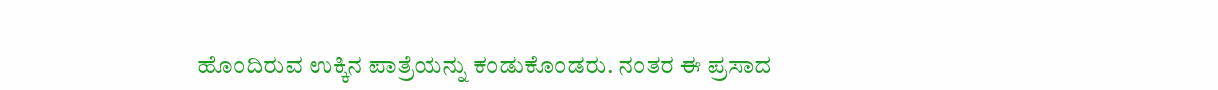ಹೊಂದಿರುವ ಉಕ್ಕಿನ ಪಾತ್ರೆಯನ್ನು ಕಂಡುಕೊಂಡರು. ನಂತರ ಈ ಪ್ರಸಾದ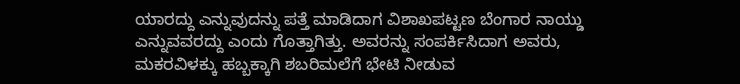ಯಾರದ್ದು ಎನ್ನುವುದನ್ನು ಪತ್ತೆ ಮಾಡಿದಾಗ ವಿಶಾಖಪಟ್ಟಣ ಬೆಂಗಾರ ನಾಯ್ಡು ಎನ್ನುವವರದ್ದು ಎಂದು ಗೊತ್ತಾಗಿತ್ತು. ಅವರನ್ನು ಸಂಪರ್ಕಿಸಿದಾಗ ಅವರು, ಮಕರವಿಳಕ್ಕು ಹಬ್ಬಕ್ಕಾಗಿ ಶಬರಿಮಲೆಗೆ ಭೇಟಿ ನೀಡುವ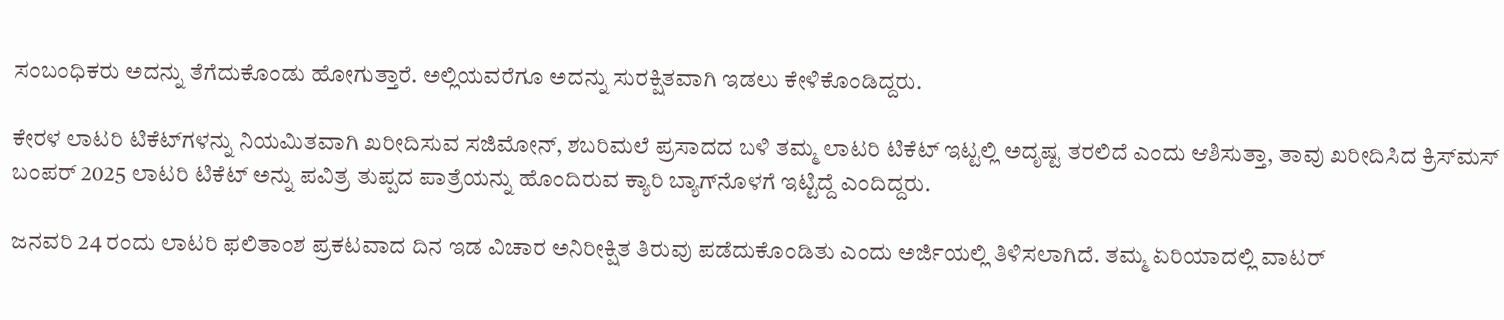ಸಂಬಂಧಿಕರು ಅದನ್ನು ತೆಗೆದುಕೊಂಡು ಹೋಗುತ್ತಾರೆ. ಅಲ್ಲಿಯವರೆಗೂ ಅದನ್ನು ಸುರಕ್ಷಿತವಾಗಿ ಇಡಲು ಕೇಳಿಕೊಂಡಿದ್ದರು.

ಕೇರಳ ಲಾಟರಿ ಟಿಕೆಟ್‌ಗಳನ್ನು ನಿಯಮಿತವಾಗಿ ಖರೀದಿಸುವ ಸಜಿಮೋನ್, ಶಬರಿಮಲೆ ಪ್ರಸಾದದ ಬಳಿ ತಮ್ಮ ಲಾಟರಿ ಟಿಕೆಟ್‌ ಇಟ್ಟಲ್ಲಿ ಅದೃಷ್ಟ ತರಲಿದೆ ಎಂದು ಆಶಿಸುತ್ತಾ, ತಾವು ಖರೀದಿಸಿದ ಕ್ರಿಸ್‌ಮಸ್ ಬಂಪರ್ 2025 ಲಾಟರಿ ಟಿಕೆಟ್ ಅನ್ನು ಪವಿತ್ರ ತುಪ್ಪದ ಪಾತ್ರೆಯನ್ನು ಹೊಂದಿರುವ ಕ್ಯಾರಿ ಬ್ಯಾಗ್‌ನೊಳಗೆ ಇಟ್ಟಿದ್ದೆ ಎಂದಿದ್ದರು.

ಜನವರಿ 24 ರಂದು ಲಾಟರಿ ಫಲಿತಾಂಶ ಪ್ರಕಟವಾದ ದಿನ ಇಡ ವಿಚಾರ ಅನಿರೀಕ್ಷಿತ ತಿರುವು ಪಡೆದುಕೊಂಡಿತು ಎಂದು ಅರ್ಜಿಯಲ್ಲಿ ತಿಳಿಸಲಾಗಿದೆ. ತಮ್ಮ ಏರಿಯಾದಲ್ಲಿ ವಾಟರ್‌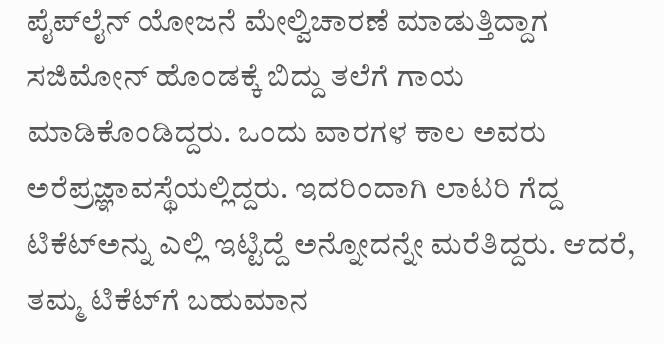ಪೈಪ್‌ಲೈನ್‌ ಯೋಜನೆ ಮೇಲ್ವಿಚಾರಣೆ ಮಾಡುತ್ತಿದ್ದಾಗ ಸಜಿಮೋನ್‌ ಹೊಂಡಕ್ಕೆ ಬಿದ್ದು ತಲೆಗೆ ಗಾಯ ಮಾಡಿಕೊಂಡಿದ್ದರು. ಒಂದು ವಾರಗಳ ಕಾಲ ಅವರು ಅರೆಪ್ರಜ್ಞಾವಸ್ಥೆಯಲ್ಲಿದ್ದರು. ಇದರಿಂದಾಗಿ ಲಾಟರಿ ಗೆದ್ದ ಟಿಕೆಟ್‌ಅನ್ನು ಎಲ್ಲಿ ಇಟ್ಟಿದ್ದೆ ಅನ್ನೋದನ್ನೇ ಮರೆತಿದ್ದರು. ಆದರೆ, ತಮ್ಮ ಟಿಕೆಟ್‌ಗೆ ಬಹುಮಾನ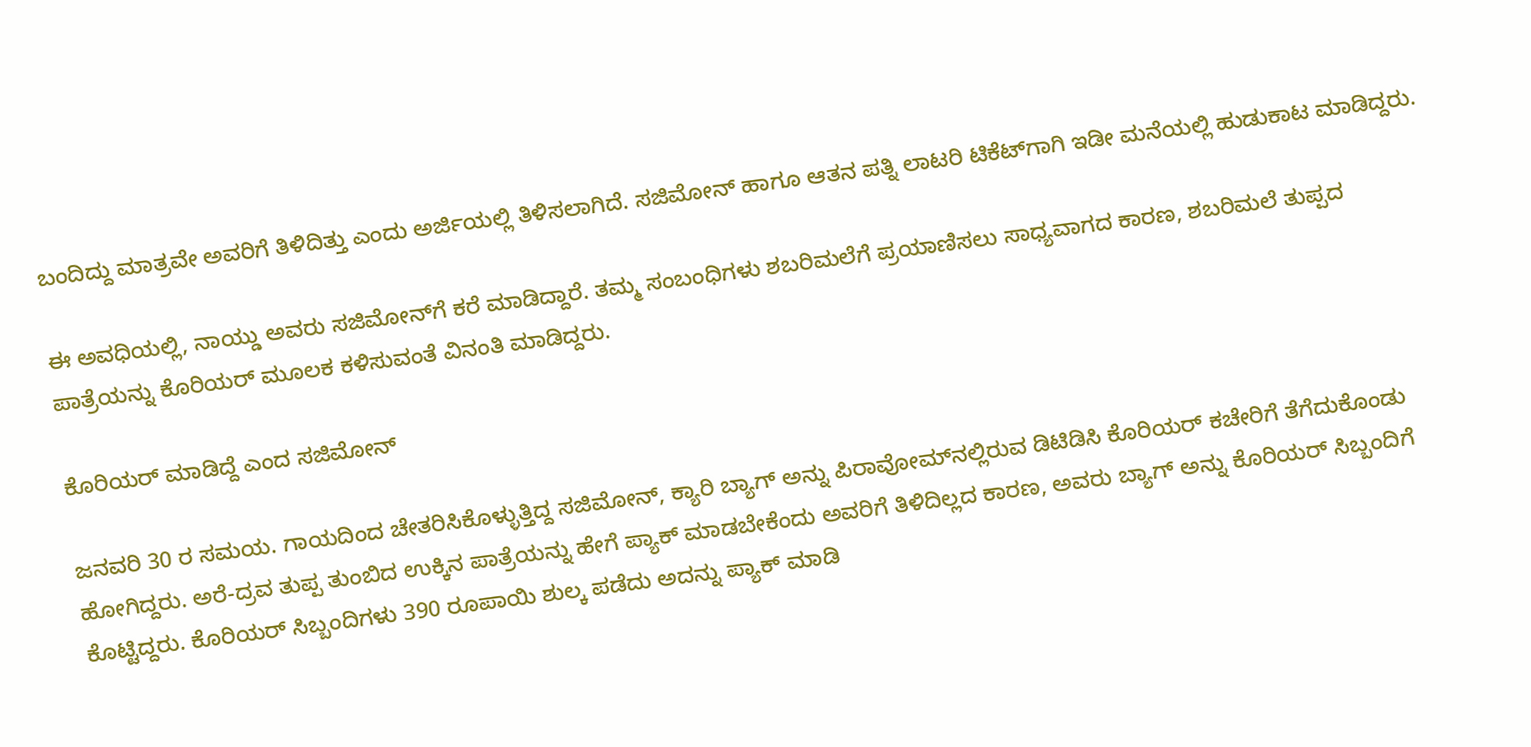ಬಂದಿದ್ದು ಮಾತ್ರವೇ ಅವರಿಗೆ ತಿಳಿದಿತ್ತು ಎಂದು ಅರ್ಜಿಯಲ್ಲಿ ತಿಳಿಸಲಾಗಿದೆ. ಸಜಿಮೋನ್‌ ಹಾಗೂ ಆತನ ಪತ್ನಿ ಲಾಟರಿ ಟಿಕೆಟ್‌ಗಾಗಿ ಇಡೀ ಮನೆಯಲ್ಲಿ ಹುಡುಕಾಟ ಮಾಡಿದ್ದರು.

ಈ ಅವಧಿಯಲ್ಲಿ, ನಾಯ್ಡು ಅವರು ಸಜಿಮೋನ್‌ಗೆ ಕರೆ ಮಾಡಿದ್ದಾರೆ. ತಮ್ಮ ಸಂಬಂಧಿಗಳು ಶಬರಿಮಲೆಗೆ ಪ್ರಯಾಣಿಸಲು ಸಾಧ್ಯವಾಗದ ಕಾರಣ, ಶಬರಿಮಲೆ ತುಪ್ಪದ ಪಾತ್ರೆಯನ್ನು ಕೊರಿಯರ್‌ ಮೂಲಕ ಕಳಿಸುವಂತೆ ವಿನಂತಿ ಮಾಡಿದ್ದರು.

ಕೊರಿಯರ್‌ ಮಾಡಿದ್ದೆ ಎಂದ ಸಜಿಮೋನ್‌

ಜನವರಿ 30 ರ ಸಮಯ. ಗಾಯದಿಂದ ಚೇತರಿಸಿಕೊಳ್ಳುತ್ತಿದ್ದ ಸಜಿಮೋನ್, ಕ್ಯಾರಿ ಬ್ಯಾಗ್ ಅನ್ನು ಪಿರಾವೋಮ್‌ನಲ್ಲಿರುವ ಡಿಟಿಡಿಸಿ ಕೊರಿಯರ್ ಕಚೇರಿಗೆ ತೆಗೆದುಕೊಂಡು ಹೋಗಿದ್ದರು. ಅರೆ-ದ್ರವ ತುಪ್ಪ ತುಂಬಿದ ಉಕ್ಕಿನ ಪಾತ್ರೆಯನ್ನು ಹೇಗೆ ಪ್ಯಾಕ್ ಮಾಡಬೇಕೆಂದು ಅವರಿಗೆ ತಿಳಿದಿಲ್ಲದ ಕಾರಣ, ಅವರು ಬ್ಯಾಗ್ ಅನ್ನು ಕೊರಿಯರ್ ಸಿಬ್ಬಂದಿಗೆ ಕೊಟ್ಟಿದ್ದರು. ಕೊರಿಯರ್‌ ಸಿಬ್ಬಂದಿಗಳು 390 ರೂಪಾಯಿ ಶುಲ್ಕ ಪಡೆದು ಅದನ್ನು ಪ್ಯಾಕ್‌ ಮಾಡಿ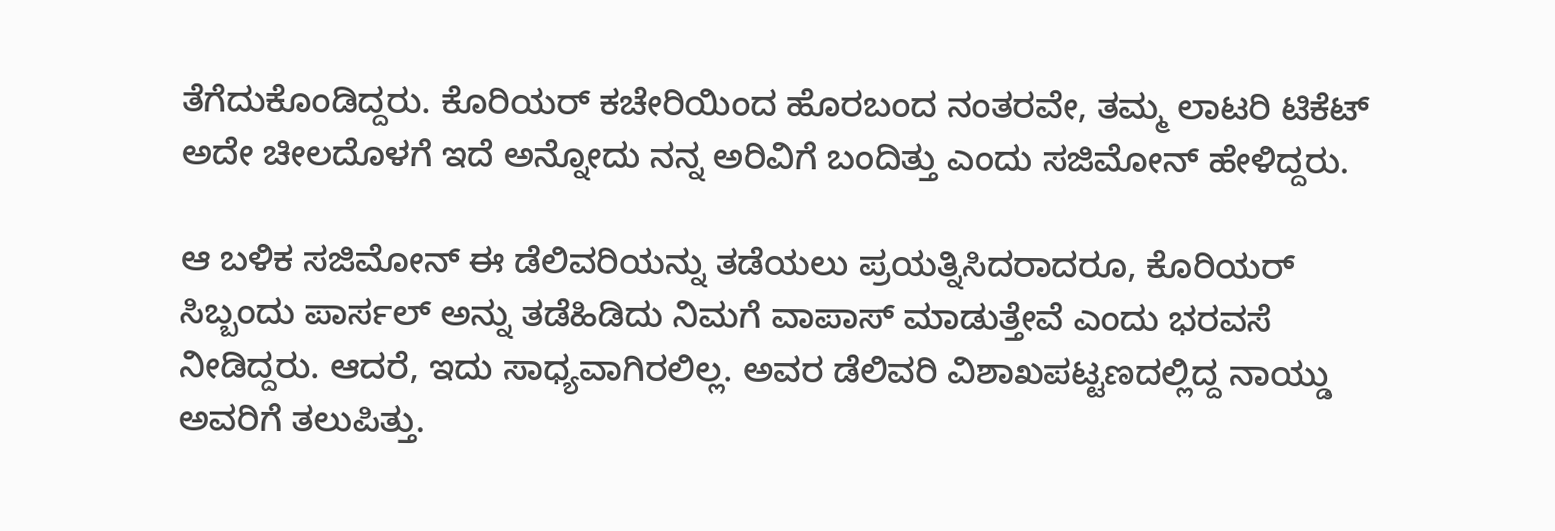ತೆಗೆದುಕೊಂಡಿದ್ದರು. ಕೊರಿಯರ್ ಕಚೇರಿಯಿಂದ ಹೊರಬಂದ ನಂತರವೇ, ತಮ್ಮ ಲಾಟರಿ ಟಿಕೆಟ್‌ ಅದೇ ಚೀಲದೊಳಗೆ ಇದೆ ಅನ್ನೋದು ನನ್ನ ಅರಿವಿಗೆ ಬಂದಿತ್ತು ಎಂದು ಸಜಿಮೋನ್ ಹೇಳಿದ್ದರು.

ಆ ಬಳಿಕ ಸಜಿಮೋನ್‌ ಈ ಡೆಲಿವರಿಯನ್ನು ತಡೆಯಲು ಪ್ರಯತ್ನಿಸಿದರಾದರೂ, ಕೊರಿಯರ್‌ ಸಿಬ್ಬಂದು ಪಾರ್ಸಲ್‌ ಅನ್ನು ತಡೆಹಿಡಿದು ನಿಮಗೆ ವಾಪಾಸ್‌ ಮಾಡುತ್ತೇವೆ ಎಂದು ಭರವಸೆ ನೀಡಿದ್ದರು. ಆದರೆ, ಇದು ಸಾಧ್ಯವಾಗಿರಲಿಲ್ಲ. ಅವರ ಡೆಲಿವರಿ ವಿಶಾಖಪಟ್ಟಣದಲ್ಲಿದ್ದ ನಾಯ್ಡು ಅವರಿಗೆ ತಲುಪಿತ್ತು.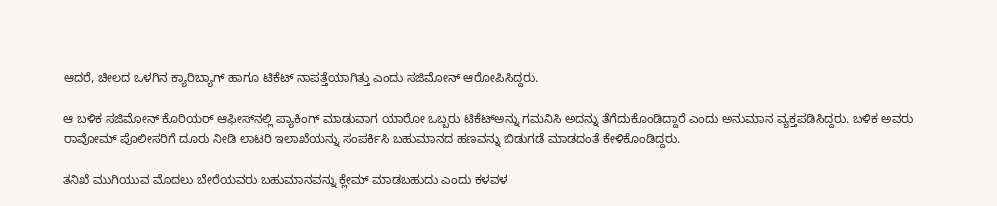ಆದರೆ, ಚೀಲದ ಒಳಗಿನ ಕ್ಯಾರಿಬ್ಯಾಗ್‌ ಹಾಗೂ ಟಿಕೆಟ್‌ ನಾಪತ್ತೆಯಾಗಿತ್ತು ಎಂದು ಸಜಿಮೋನ್‌ ಆರೋಪಿಸಿದ್ದರು.

ಆ ಬಳಿಕ ಸಜಿಮೋನ್‌ ಕೊರಿಯರ್‌ ಆಫೀಸ್‌ನಲ್ಲಿ ಪ್ಯಾಕಿಂಗ್‌ ಮಾಡುವಾಗ ಯಾರೋ ಒಬ್ಬರು ಟಿಕೆಟ್‌ಅನ್ನು ಗಮನಿಸಿ ಅದನ್ನು ತೆಗೆದುಕೊಂಡಿದ್ದಾರೆ ಎಂದು ಅನುಮಾನ ವ್ಯಕ್ತಪಡಿಸಿದ್ದರು. ಬಳಿಕ ಅವರು ರಾವೋಮ್ ಪೊಲೀಸರಿಗೆ ದೂರು ನೀಡಿ ಲಾಟರಿ ಇಲಾಖೆಯನ್ನು ಸಂಪರ್ಕಿಸಿ ಬಹುಮಾನದ ಹಣವನ್ನು ಬಿಡುಗಡೆ ಮಾಡದಂತೆ ಕೇಳಿಕೊಂಡಿದ್ದರು.

ತನಿಖೆ ಮುಗಿಯುವ ಮೊದಲು ಬೇರೆಯವರು ಬಹುಮಾನವನ್ನು ಕ್ಲೇಮ್‌ ಮಾಡಬಹುದು ಎಂದು ಕಳವಳ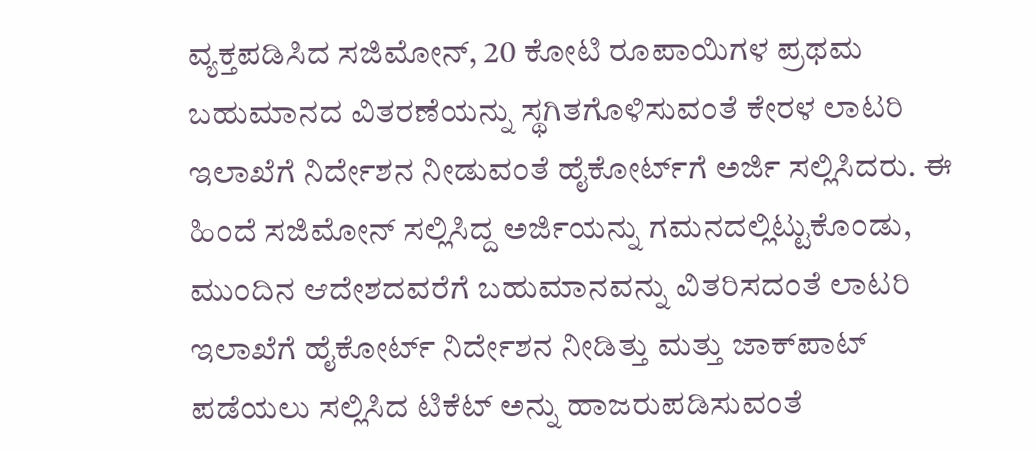ವ್ಯಕ್ತಪಡಿಸಿದ ಸಜಿಮೋನ್, 20 ಕೋಟಿ ರೂಪಾಯಿಗಳ ಪ್ರಥಮ ಬಹುಮಾನದ ವಿತರಣೆಯನ್ನು ಸ್ಥಗಿತಗೊಳಿಸುವಂತೆ ಕೇರಳ ಲಾಟರಿ ಇಲಾಖೆಗೆ ನಿರ್ದೇಶನ ನೀಡುವಂತೆ ಹೈಕೋರ್ಟ್‌ಗೆ ಅರ್ಜಿ ಸಲ್ಲಿಸಿದರು. ಈ ಹಿಂದೆ ಸಜಿಮೋನ್‌ ಸಲ್ಲಿಸಿದ್ದ ಅರ್ಜಿಯನ್ನು ಗಮನದಲ್ಲಿಟ್ಟುಕೊಂಡು, ಮುಂದಿನ ಆದೇಶದವರೆಗೆ ಬಹುಮಾನವನ್ನು ವಿತರಿಸದಂತೆ ಲಾಟರಿ ಇಲಾಖೆಗೆ ಹೈಕೋರ್ಟ್ ನಿರ್ದೇಶನ ನೀಡಿತ್ತು ಮತ್ತು ಜಾಕ್‌ಪಾಟ್ ಪಡೆಯಲು ಸಲ್ಲಿಸಿದ ಟಿಕೆಟ್ ಅನ್ನು ಹಾಜರುಪಡಿಸುವಂತೆ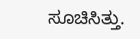ಸೂಚಿಸಿತ್ತು.